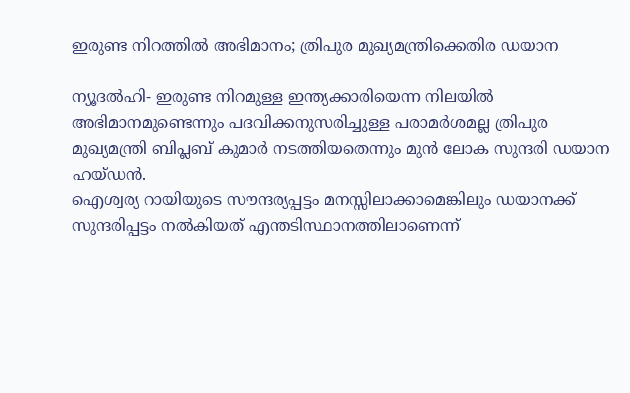ഇരുണ്ട നിറത്തില്‍ അഭിമാനം; ത്രിപുര മുഖ്യമന്ത്രിക്കെതിര ഡയാന

ന്യൂദല്‍ഹി- ഇരുണ്ട നിറമുള്ള ഇന്ത്യക്കാരിയെന്ന നിലയില്‍ അഭിമാനമുണ്ടെന്നും പദവിക്കനുസരിച്ചുള്ള പരാമര്‍ശമല്ല ത്രിപുര മുഖ്യമന്ത്രി ബിപ്ലബ് കുമാര്‍ നടത്തിയതെന്നും മുന്‍ ലോക സുന്ദരി ഡയാന ഹയ്ഡന്‍.
ഐശ്വര്യ റായിയുടെ സൗന്ദര്യപ്പട്ടം മനസ്സിലാക്കാമെങ്കിലും ഡയാനക്ക് സുന്ദരിപ്പട്ടം നല്‍കിയത് എന്തടിസ്ഥാനത്തിലാണെന്ന്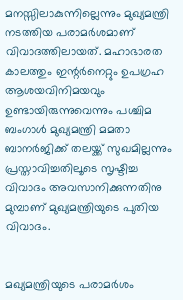മനസ്സിലാകുന്നില്ലെന്നും മുഖ്യമന്ത്രി നടത്തിയ പരാമര്‍ശമാണ് വിവാദത്തിലായത്. മഹാഭാരത കാലത്തും ഇന്റര്‍നെറ്റും ഉപഗ്രഹ ആശയവിനിമയവും ഉണ്ടായിരുന്നുവെന്നും പശ്ചിമ ബംഗാള്‍ മുഖ്യമന്ത്രി മമതാ ബാനര്‍ജിക്ക് തലയ്ക്ക് സുഖമില്ലന്നും പ്രസ്താവിച്ചതിലൂടെ സൃഷ്ടിച്ച വിവാദം അവസാനിക്കുന്നതിനു മുമ്പാണ് മുഖ്യമന്ത്രിയുടെ പുതിയ വിവാദം.


മഖ്യമന്ത്രിയുടെ പരാമര്‍ശം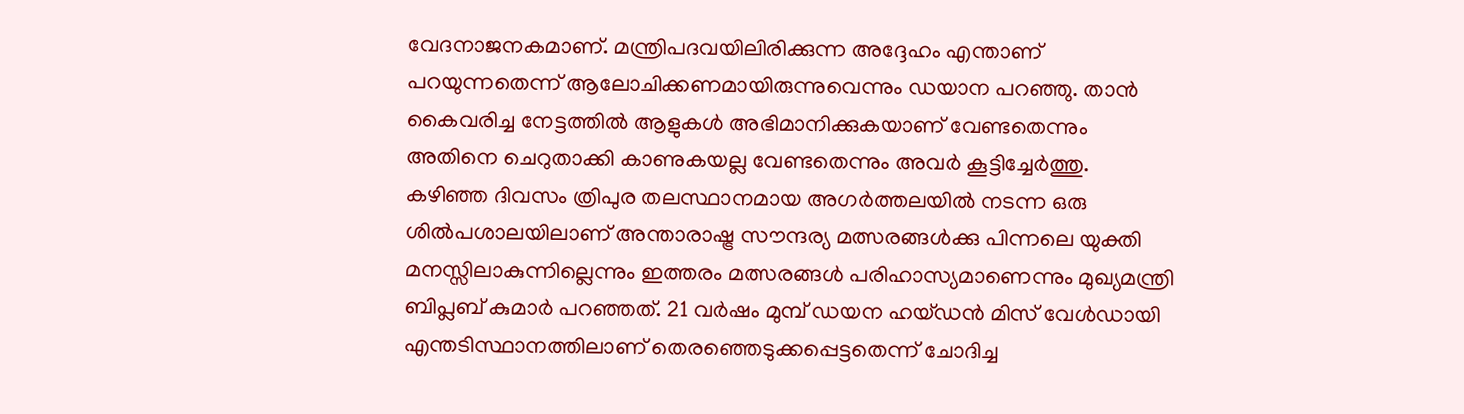വേദനാജനകമാണ്. മന്ത്രിപദവയിലിരിക്കുന്ന അദ്ദേഹം എന്താണ് പറയുന്നതെന്ന് ആലോചിക്കണമായിരുന്നുവെന്നും ഡയാന പറഞ്ഞു. താന്‍ കൈവരിച്ച നേട്ടത്തില്‍ ആളുകള്‍ അഭിമാനിക്കുകയാണ് വേണ്ടതെന്നും അതിനെ ചെറുതാക്കി കാണുകയല്ല വേണ്ടതെന്നും അവര്‍ കൂട്ടിച്ചേര്‍ത്തു.
കഴിഞ്ഞ ദിവസം ത്രിപുര തലസ്ഥാനമായ അഗര്‍ത്തലയില്‍ നടന്ന ഒരു ശില്‍പശാലയിലാണ് അന്താരാഷ്ട്ര സൗന്ദര്യ മത്സരങ്ങള്‍ക്കു പിന്നലെ യുക്തി മനസ്സിലാകുന്നില്ലെന്നും ഇത്തരം മത്സരങ്ങള്‍ പരിഹാസ്യമാണെന്നും മുഖ്യമന്ത്രി ബിപ്ലബ് കുമാര്‍ പറഞ്ഞത്. 21 വര്‍ഷം മുമ്പ് ഡയന ഹയ്ഡന്‍ മിസ് വേള്‍ഡായി എന്തടിസ്ഥാനത്തിലാണ് തെരഞ്ഞെടുക്കപ്പെട്ടതെന്ന് ചോദിച്ച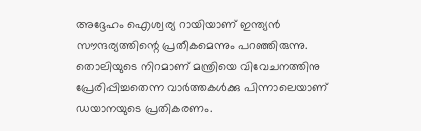അദ്ദേഹം ഐശ്വര്യ റായിയാണ് ഇന്ത്യന്‍ സൗന്ദര്യത്തിന്റെ പ്രതീകമെന്നും പറഞ്ഞിരുന്നു. തൊലിയുടെ നിറമാണ് മന്ത്രിയെ വിവേചനത്തിനു പ്രേരിപ്പിച്ചതെന്ന വാര്‍ത്തകള്‍ക്കു പിന്നാലെയാണ് ഡയാനയുടെ പ്രതികരണം.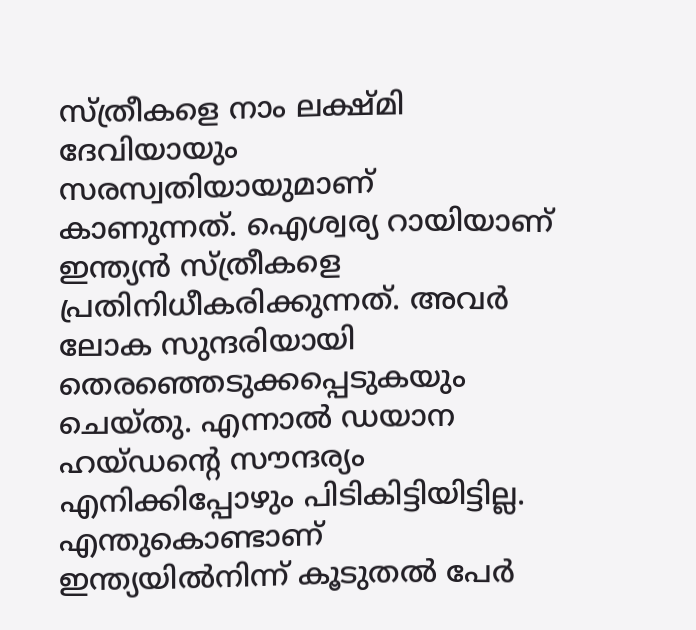സ്ത്രീകളെ നാം ലക്ഷ്മി ദേവിയായും സരസ്വതിയായുമാണ് കാണുന്നത്. ഐശ്വര്യ റായിയാണ് ഇന്ത്യന്‍ സ്ത്രീകളെ പ്രതിനിധീകരിക്കുന്നത്. അവര്‍ ലോക സുന്ദരിയായി തെരഞ്ഞെടുക്കപ്പെടുകയും ചെയ്തു. എന്നാല്‍ ഡയാന ഹയ്ഡന്റെ സൗന്ദര്യം എനിക്കിപ്പോഴും പിടികിട്ടിയിട്ടില്ല. എന്തുകൊണ്ടാണ് ഇന്ത്യയില്‍നിന്ന് കൂടുതല്‍ പേര്‍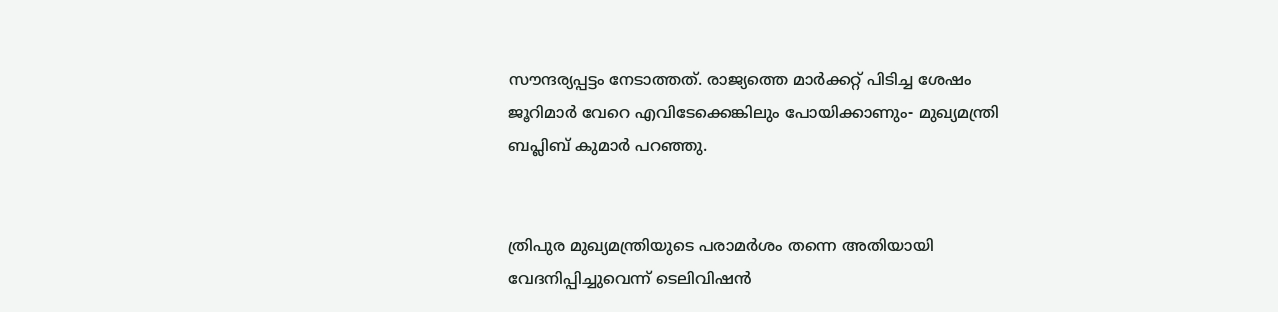സൗന്ദര്യപ്പട്ടം നേടാത്തത്. രാജ്യത്തെ മാര്‍ക്കറ്റ് പിടിച്ച ശേഷം ജൂറിമാര്‍ വേറെ എവിടേക്കെങ്കിലും പോയിക്കാണും- മുഖ്യമന്ത്രി ബപ്ലിബ് കുമാര്‍ പറഞ്ഞു.


ത്രിപുര മുഖ്യമന്ത്രിയുടെ പരാമര്‍ശം തന്നെ അതിയായി വേദനിപ്പിച്ചുവെന്ന് ടെലിവിഷന്‍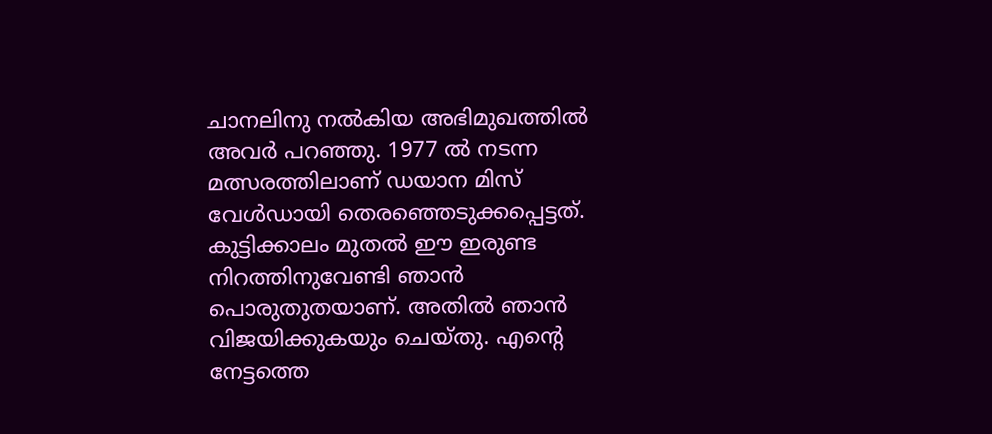ചാനലിനു നല്‍കിയ അഭിമുഖത്തില്‍ അവര്‍ പറഞ്ഞു. 1977 ല്‍ നടന്ന മത്സരത്തിലാണ് ഡയാന മിസ് വേള്‍ഡായി തെരഞ്ഞെടുക്കപ്പെട്ടത്.
കുട്ടിക്കാലം മുതല്‍ ഈ ഇരുണ്ട നിറത്തിനുവേണ്ടി ഞാന്‍ പൊരുതുതയാണ്. അതില്‍ ഞാന്‍ വിജയിക്കുകയും ചെയ്തു. എന്റെ നേട്ടത്തെ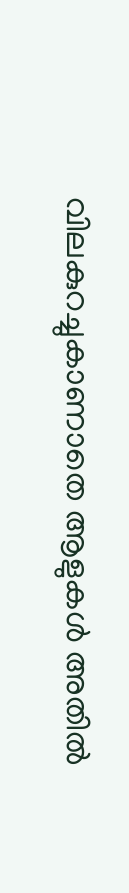വിലകുറച്ചുകാണാതെ ആളുകള്‍ അതില്‍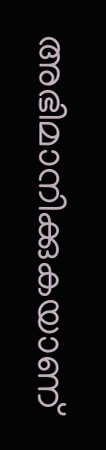അഭിമാനിക്കുകയാണ്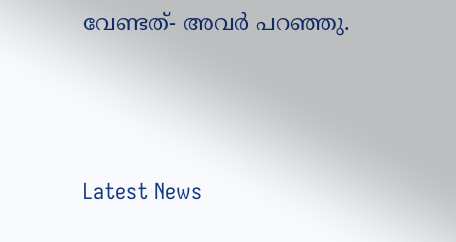വേണ്ടത്- അവര്‍ പറഞ്ഞു.




Latest News